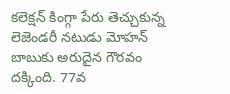కలెక్షన్ కింగ్గా పేరు తెచ్చుకున్న లెజెండరీ నటుడు మోహన్ బాబుకు అరుదైన గౌరవం దక్కింది. 77వ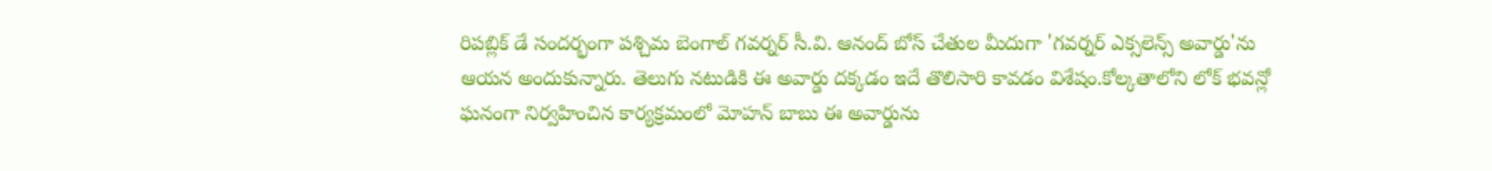రిపబ్లిక్ డే సందర్భంగా పశ్చిమ బెంగాల్ గవర్నర్ సీ.వి. ఆనంద్ బోస్ చేతుల మీదుగా 'గవర్నర్ ఎక్సలెన్స్ అవార్డు'ను ఆయన అందుకున్నారు. తెలుగు నటుడికి ఈ అవార్డు దక్కడం ఇదే తొలిసారి కావడం విశేషం.కోల్కతాలోని లోక్ భవన్లో ఘనంగా నిర్వహించిన కార్యక్రమంలో మోహన్ బాబు ఈ అవార్డును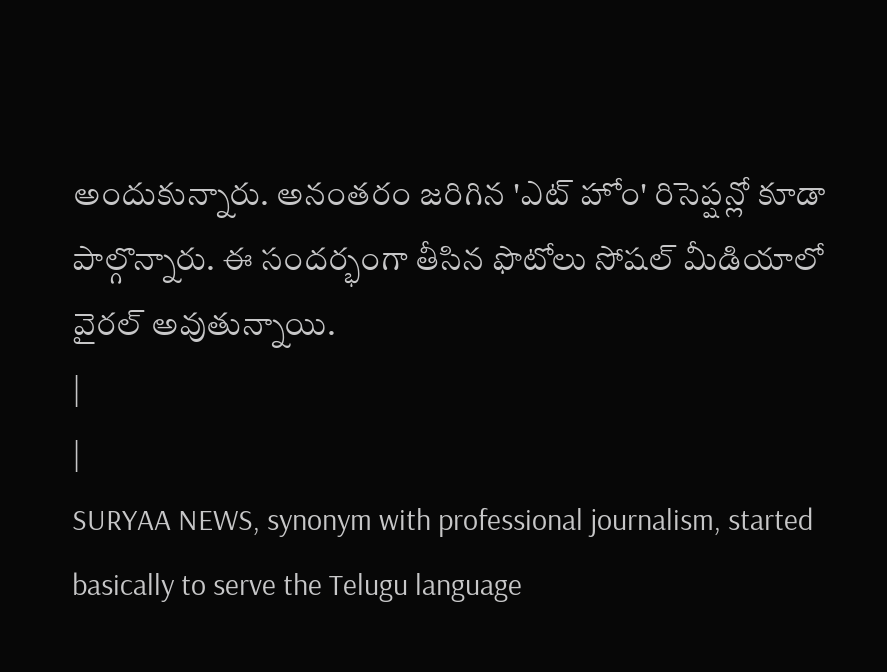అందుకున్నారు. అనంతరం జరిగిన 'ఎట్ హోం' రిసెప్షన్లో కూడా పాల్గొన్నారు. ఈ సందర్భంగా తీసిన ఫొటోలు సోషల్ మీడియాలో వైరల్ అవుతున్నాయి.
|
|
SURYAA NEWS, synonym with professional journalism, started basically to serve the Telugu language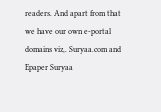readers. And apart from that we have our own e-portal domains viz,. Suryaa.com and Epaper Suryaa